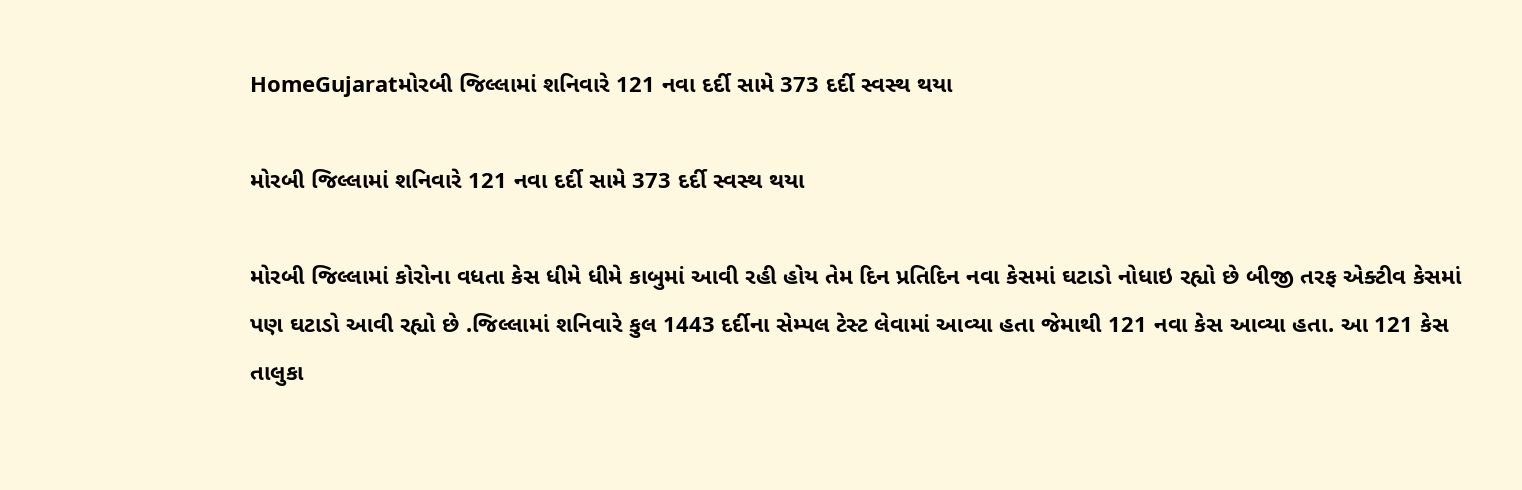HomeGujaratમોરબી જિલ્લામાં શનિવારે 121 નવા દર્દી સામે 373 દર્દી સ્વસ્થ થયા

મોરબી જિલ્લામાં શનિવારે 121 નવા દર્દી સામે 373 દર્દી સ્વસ્થ થયા

મોરબી જિલ્લામાં કોરોના વધતા કેસ ધીમે ધીમે કાબુમાં આવી રહી હોય તેમ દિન પ્રતિદિન નવા કેસમાં ઘટાડો નોધાઇ રહ્યો છે બીજી તરફ એક્ટીવ કેસમાં પણ ઘટાડો આવી રહ્યો છે .જિલ્લામાં શનિવારે કુલ 1443 દર્દીના સેમ્પલ ટેસ્ટ લેવામાં આવ્યા હતા જેમાથી 121 નવા કેસ આવ્યા હતા. આ 121 કેસ તાલુકા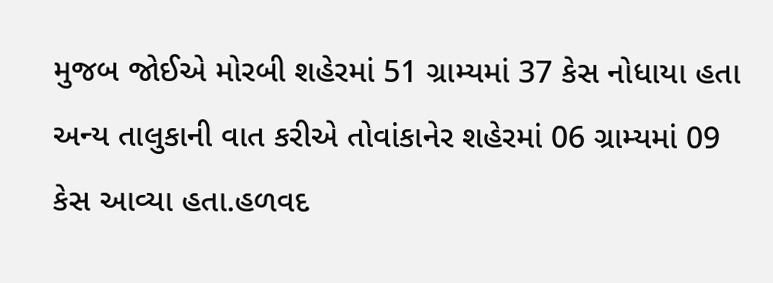મુજબ જોઈએ મોરબી શહેરમાં 51 ગ્રામ્યમાં 37 કેસ નોધાયા હતા અન્ય તાલુકાની વાત કરીએ તોવાંકાનેર શહેરમાં 06 ગ્રામ્યમાં 09 કેસ આવ્યા હતા.હળવદ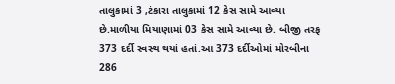તાલુકામાં 3 ,ટંકારા તાલુકામાં 12 કેસ સામે આવ્યા છે.માળીયા મિયાણામાં 03 કેસ સામે આવ્યા છે. બીજી તરફ 373 દર્દી સ્વસ્થ થયાં હતાં.આ 373 દર્દીઓમાં મોરબીના 286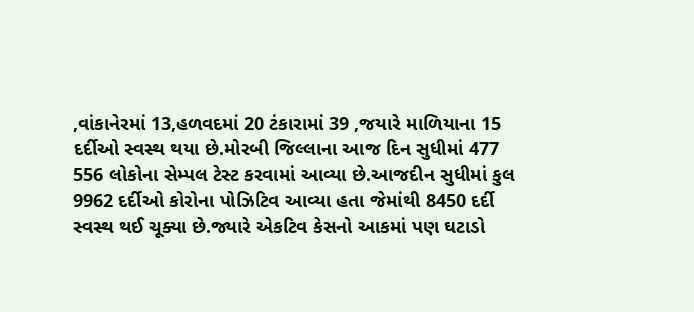,વાંકાનેરમાં 13,હળવદમાં 20 ટંકારામાં 39 ,જયારે માળિયાના 15 દર્દીઓ સ્વસ્થ થયા છે.મોરબી જિલ્લાના આજ દિન સુધીમાં 477 556 લોકોના સેમ્પલ ટેસ્ટ કરવામાં આવ્યા છે.આજદીન સુધીમાં કુલ 9962 દર્દીઓ કોરોના પોઝિટિવ આવ્યા હતા જેમાંથી 8450 દર્દી સ્વસ્થ થઈ ચૂક્યા છે.જ્યારે એકટિવ કેસનો આકમાં પણ ઘટાડો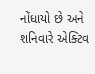નોંધાયો છે અને શનિવારે એક્ટિવ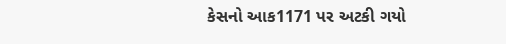કેસનો આક1171 પર અટકી ગયો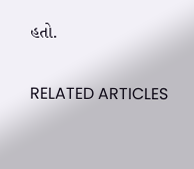હતો.

RELATED ARTICLES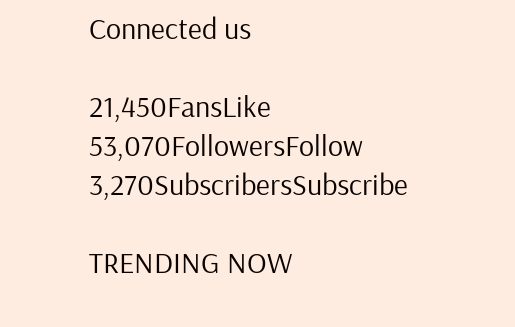Connected us

21,450FansLike
53,070FollowersFollow
3,270SubscribersSubscribe

TRENDING NOW